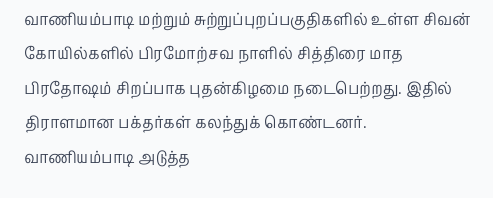வாணியம்பாடி மற்றும் சுற்றுப்புறப்பகுதிகளில் உள்ள சிவன் கோயில்களில் பிரமோற்சவ நாளில் சித்திரை மாத பிரதோஷம் சிறப்பாக புதன்கிழமை நடைபெற்றது. இதில் திராளமான பக்தர்கள் கலந்துக் கொண்டனர்.
வாணியம்பாடி அடுத்த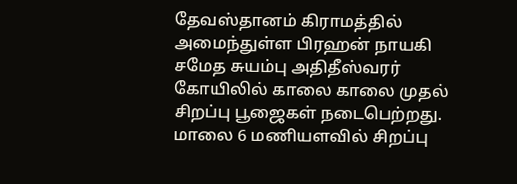தேவஸ்தானம் கிராமத்தில் அமைந்துள்ள பிரஹன் நாயகி சமேத சுயம்பு அதிதீஸ்வரர் கோயிலில் காலை காலை முதல் சிறப்பு பூஜைகள் நடைபெற்றது. மாலை 6 மணியளவில் சிறப்பு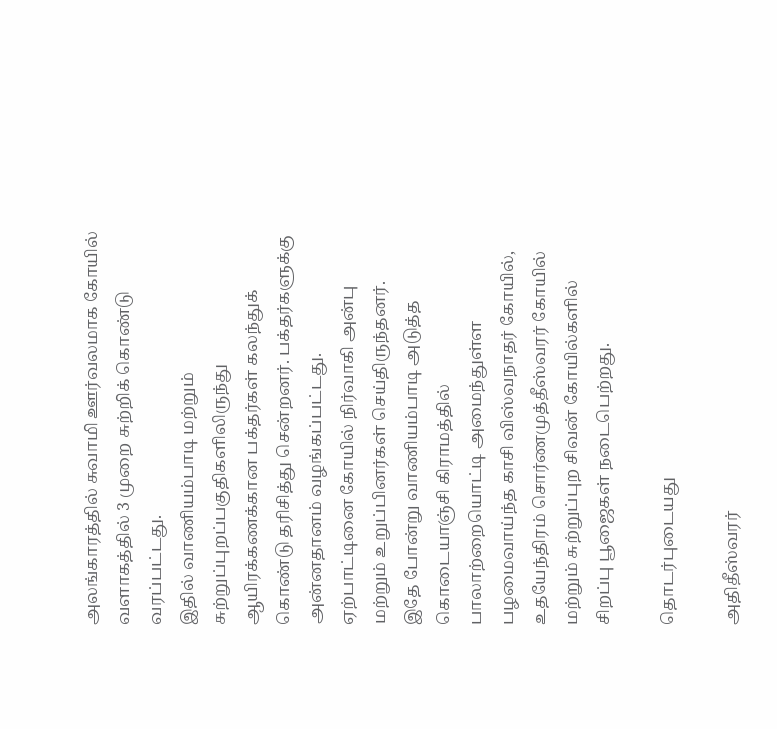அலங்காரத்தில் சுவாமி ஊர்வலமாக கோயில் வளாகத்தில் 3 முறை சுற்றிக் கொண்டு வரப்பட்டது.
இதில் வாணியம்பாடி மற்றும் சுற்றுப்புறப்பகுதிகளிலிருந்து ஆயிரக்கணக்கான பக்தர்கள் கலந்துக் கொண்டு தரிசித்து சென்றனர். பக்தர்களுக்கு அன்னதானம் வழங்கப்பட்டது. ஏற்பாட்டினை கோயில் நிர்வாகி அன்பு மற்றும் உறுப்பினர்கள் செய்திருந்தனர்.
இதே போன்று வாணியம்பாடி அடுத்த கொடையாஞ்சி கிராமத்தில் பாலாற்றையொட்டி அமைந்துள்ள பழமைவாய்ந்த காசி விஸ்வநாதர் கோயில், உதயேந்திரம் சொர்ணமுத்தீஸ்வரர் கோயில் மற்றும் சுற்றுப்புற சிவன் கோயில்களில் சிறப்பு பூஜைகள் நடைபெற்றது.

தொடர்புடையது

அதிதீஸ்வரர்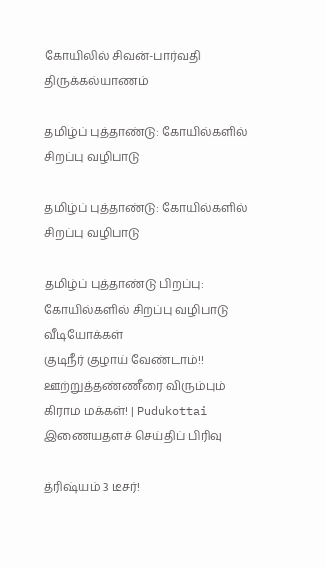கோயிலில் சிவன்-பார்வதி திருக்கல்யாணம்

தமிழ்ப் புத்தாண்டு: கோயில்களில் சிறப்பு வழிபாடு

தமிழ்ப் புத்தாண்டு: கோயில்களில் சிறப்பு வழிபாடு

தமிழ்ப் புத்தாண்டு பிறப்பு: கோயில்களில் சிறப்பு வழிபாடு
வீடியோக்கள்
குடிநீர் குழாய் வேண்டாம்!! ஊற்றுத்தண்ணீரை விரும்பும் கிராம மக்கள்! | Pudukottai
இணையதளச் செய்திப் பிரிவு

த்ரிஷ்யம் 3 டீசர்!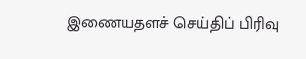இணையதளச் செய்திப் பிரிவு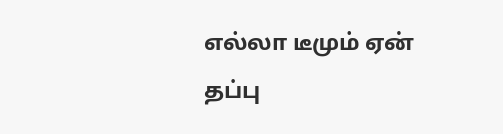எல்லா டீமும் ஏன் தப்பு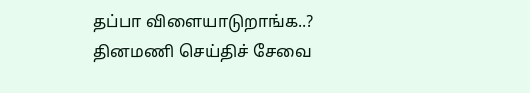தப்பா விளையாடுறாங்க..?
தினமணி செய்திச் சேவை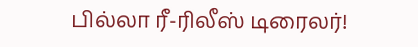பில்லா ரீ-ரிலீஸ் டிரைலர்!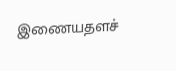இணையதளச்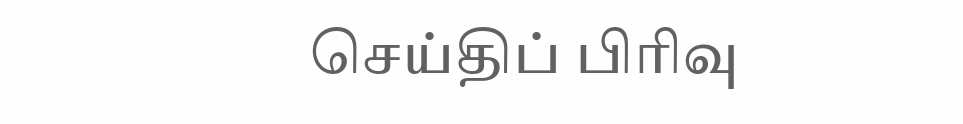செய்திப் பிரிவு